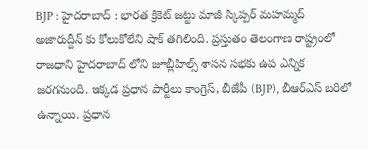BJP : హైదరాబాద్ : భారత క్రికెట్ జట్టు మాజీ స్కిప్పర్ మహమ్మద్ అజారుద్దీన్ కు కోలుకోలేని షాక్ తగిలింది. ప్రస్తుతం తెలంగాణ రాష్ట్రంలో రాజధాని హైదరాబాద్ లోని జూబ్లీహిల్స్ శాసన సభకు ఉప ఎన్నిక జరగనుంది. ఇక్కడ ప్రధాన పార్టీలు కాంగ్రెస్, బీజేపీ (BJP), బీఆర్ఎస్ బరిలో ఉన్నాయి. ప్రధాన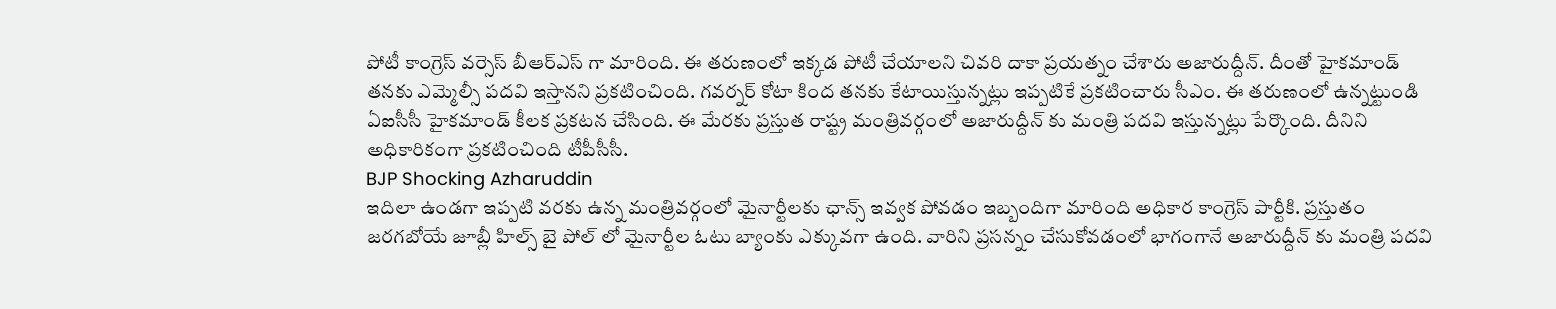పోటీ కాంగ్రెస్ వర్సెస్ బీఆర్ఎస్ గా మారింది. ఈ తరుణంలో ఇక్కడ పోటీ చేయాలని చివరి దాకా ప్రయత్నం చేశారు అజారుద్దీన్. దీంతో హైకమాండ్ తనకు ఎమ్మెల్సీ పదవి ఇస్తానని ప్రకటించింది. గవర్నర్ కోటా కింద తనకు కేటాయిస్తున్నట్లు ఇప్పటికే ప్రకటించారు సీఎం. ఈ తరుణంలో ఉన్నట్టుండి ఏఐసీసీ హైకమాండ్ కీలక ప్రకటన చేసింది. ఈ మేరకు ప్రస్తుత రాష్ట్ర మంత్రివర్గంలో అజారుద్దీన్ కు మంత్రి పదవి ఇస్తున్నట్లు పేర్కొంది. దీనిని అధికారికంగా ప్రకటించింది టీపీసీసీ.
BJP Shocking Azharuddin
ఇదిలా ఉండగా ఇప్పటి వరకు ఉన్న మంత్రివర్గంలో మైనార్టీలకు ఛాన్స్ ఇవ్వక పోవడం ఇబ్బందిగా మారింది అధికార కాంగ్రెస్ పార్టీకి. ప్రస్తుతం జరగబోయే జూబ్లీ హిల్స్ బై పోల్ లో మైనార్టీల ఓటు బ్యాంకు ఎక్కువగా ఉంది. వారిని ప్రసన్నం చేసుకోవడంలో భాగంగానే అజారుద్దీన్ కు మంత్రి పదవి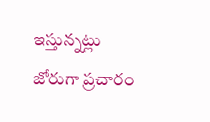ఇస్తున్నట్లు జోరుగా ప్రచారం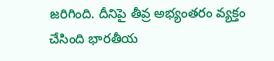జరిగింది. దీనిపై తీవ్ర అభ్యంతరం వ్యక్తం చేసింది భారతీయ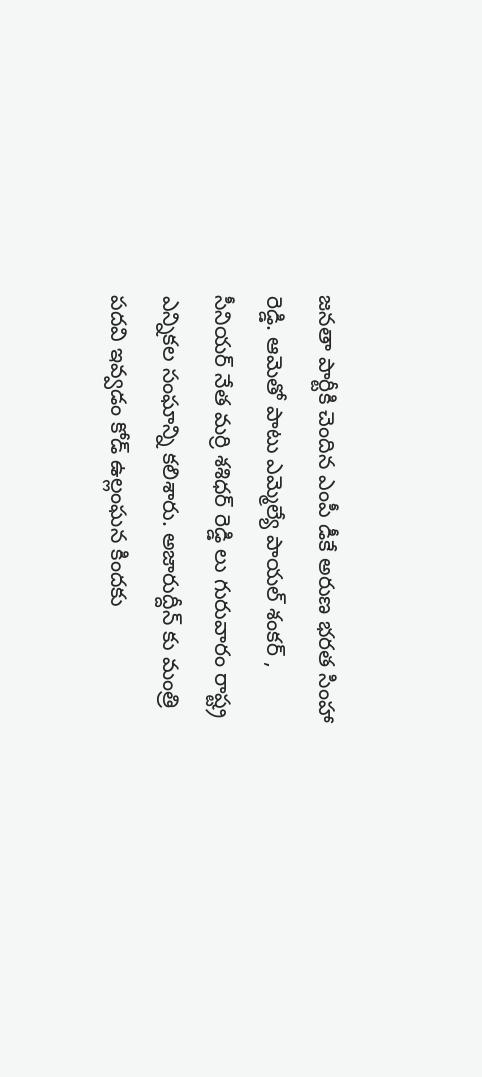జనతా పార్టీకి చెందిన ఎంపీ డీకే అరుణ భరత సింహా రెడ్డి. ఆమెతో పాటు ఎమ్మెల్యే పాయల్ శంకర్ , సీనియర్ నేత మర్రి శశిధర్ రెడ్డి లు గురువారం రాష్ట్ర ఎన్నికల సంఘాన్ని కలిశారు. అజారుద్దీన్ కు మంత్రి పదవి ఇవ్వడం కోడ్ ఉల్లంఘన కిందకు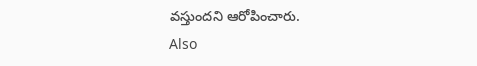వస్తుందని ఆరోపించారు.
Also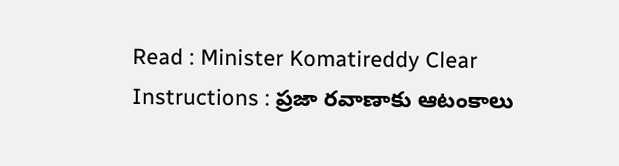Read : Minister Komatireddy Clear Instructions : ప్రజా రవాణాకు ఆటంకాలు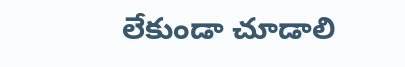లేకుండా చూడాలి